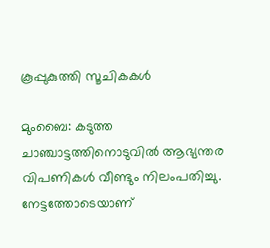കൂപ്പുകുത്തി സൂചികകള്‍

മുംബൈ: കടുത്ത ചാഞ്ചാട്ടത്തിനൊടുവില്‍ ആഭ്യന്തര വിപണികള്‍ വീണ്ടും നിലംപതിച്ചു. നേട്ടത്തോടെയാണ്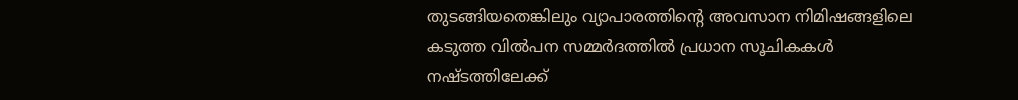തുടങ്ങിയതെങ്കിലും വ്യാപാരത്തിന്റെ അവസാന നിമിഷങ്ങളിലെ കടുത്ത വില്‍പന സമ്മര്‍ദത്തില്‍ പ്രധാന സൂചികകള്‍ നഷ്ടത്തിലേക്ക്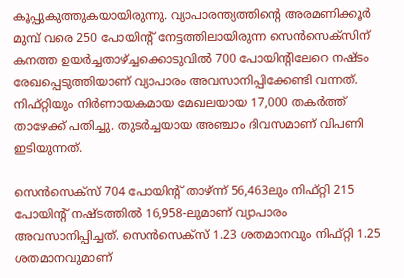കൂപ്പുകുത്തുകയായിരുന്നു. വ്യാപാരന്ത്യത്തിന്റെ അരമണിക്കൂര്‍ മുമ്പ് വരെ 250 പോയിന്റ് നേട്ടത്തിലായിരുന്ന സെന്‍സെക്സിന് കനത്ത ഉയര്‍ച്ചതാഴ്ച്ചക്കൊടുവില്‍ 700 പോയിന്റിലേറെ നഷ്ടം രേഖപ്പെടുത്തിയാണ് വ്യാപാരം അവസാനിപ്പിക്കേണ്ടി വന്നത്. നിഫ്റ്റിയും നിര്‍ണായകമായ മേഖലയായ 17,000 തകര്‍ത്ത് താഴേക്ക് പതിച്ചു. തുടര്‍ച്ചയായ അഞ്ചാം ദിവസമാണ് വിപണി ഇടിയുന്നത്.

സെന്‍സെക്സ് 704 പോയിന്റ് താഴ്ന്ന് 56,463ലും നിഫ്റ്റി 215 പോയിന്റ് നഷ്ടത്തില്‍ 16,958-ലുമാണ് വ്യാപാരം അവസാനിപ്പിച്ചത്. സെന്‍സെക്സ് 1.23 ശതമാനവും നിഫ്റ്റി 1.25 ശതമാനവുമാണ്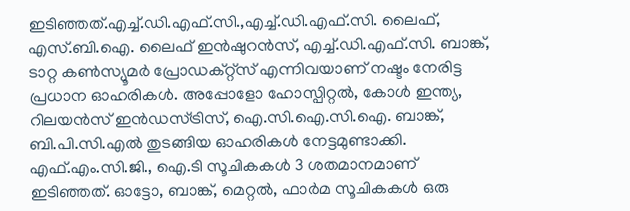ഇടിഞ്ഞത്.എച്ച്.ഡി.എഫ്.സി.,എച്ച്.ഡി.എഫ്.സി. ലൈഫ്, എസ്.ബി.ഐ. ലൈഫ് ഇന്‍ഷുറന്‍സ്, എച്ച്.ഡി.എഫ്.സി. ബാങ്ക്, ടാറ്റ കണ്‍സ്യൂമര്‍ പ്രോഡക്റ്റ്സ് എന്നിവയാണ് നഷ്ടം നേരിട്ട പ്രധാന ഓഹരികള്‍. അപ്പോളോ ഹോസ്പിറ്റല്‍, കോള്‍ ഇന്ത്യ, റിലയന്‍സ് ഇന്‍ഡസ്ട്രിസ്, ഐ.സി.ഐ.സി.ഐ. ബാങ്ക്, ബി.പി.സി.എല്‍ തുടങ്ങിയ ഓഹരികള്‍ നേട്ടമുണ്ടാക്കി. എഫ്.എം.സി.ജി., ഐ.ടി സൂചികകള്‍ 3 ശതമാനമാണ് ഇടിഞ്ഞത്. ഓട്ടോ, ബാങ്ക്, മെറ്റല്‍, ഫാര്‍മ സൂചികകള്‍ ഒരു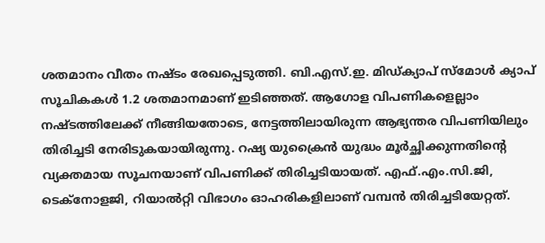ശതമാനം വീതം നഷ്ടം രേഖപ്പെടുത്തി. ബി.എസ്.ഇ. മിഡ്ക്യാപ് സ്മോള്‍ ക്യാപ് സൂചികകള്‍ 1.2 ശതമാനമാണ് ഇടിഞ്ഞത്. ആഗോള വിപണികളെല്ലാം നഷ്ടത്തിലേക്ക് നീങ്ങിയതോടെ, നേട്ടത്തിലായിരുന്ന ആഭ്യന്തര വിപണിയിലും തിരിച്ചടി നേരിടുകയായിരുന്നു. റഷ്യ യുക്രൈന്‍ യുദ്ധം മൂര്‍ച്ഛിക്കുന്നതിന്റെ വ്യക്തമായ സൂചനയാണ് വിപണിക്ക് തിരിച്ചടിയായത്. എഫ്.എം.സി.ജി, ടെക്നോളജി, റിയാല്‍റ്റി വിഭാഗം ഓഹരികളിലാണ് വമ്പന്‍ തിരിച്ചടിയേറ്റത്.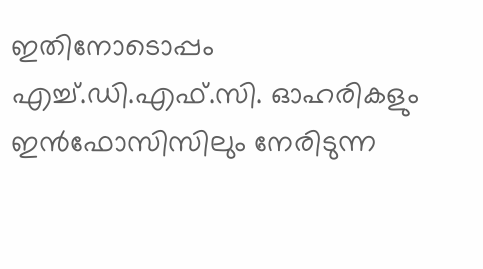ഇതിനോടൊപ്പം എച്ച്.ഡി.എഫ്.സി. ഓഹരികളും ഇന്‍ഫോസിസിലും നേരിടുന്ന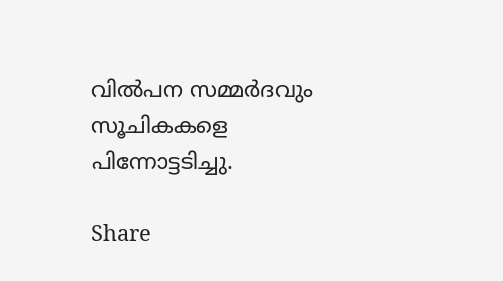വില്‍പന സമ്മര്‍ദവും സൂചികകളെ പിന്നോട്ടടിച്ചു.

Share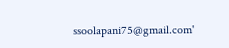ssoolapani75@gmail.com'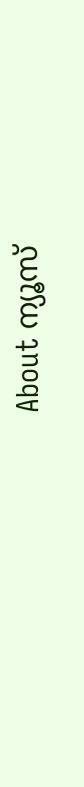About ന്യൂസ്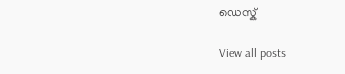ഡെസ്ക്

View all posts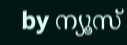by ന്യൂസ്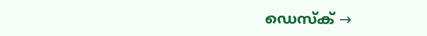ഡെസ്ക് →